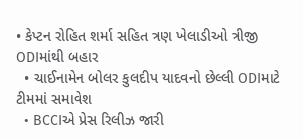• કેપ્ટન રોહિત શર્મા સહિત ત્રણ ખેલાડીઓ ત્રીજી ODIમાંથી બહાર
  • ચાઈનામેન બોલર કુલદીપ યાદવનો છેલ્લી ODIમાટે ટીમમાં સમાવેશ
  • BCCIએ પ્રેસ રિલીઝ જારી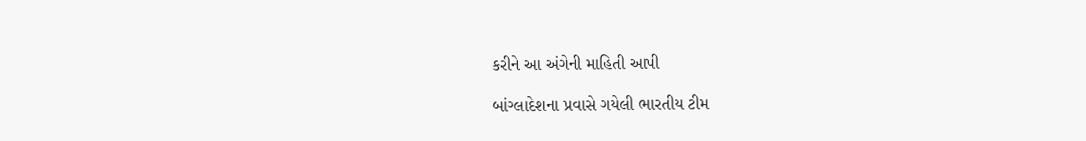કરીને આ અંગેની માહિતી આપી

બાંગ્લાદેશના પ્રવાસે ગયેલી ભારતીય ટીમ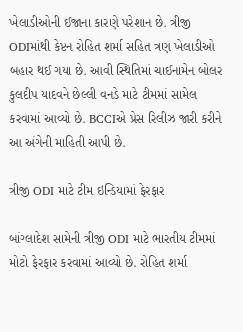ખેલાડીઓની ઈજાના કારણે પરેશાન છે. ત્રીજી ODIમાંથી કેપ્ટન રોહિત શર્મા સહિત ત્રણ ખેલાડીઓ બહાર થઈ ગયા છે. આવી સ્થિતિમાં ચાઈનામેન બોલર કુલદીપ યાદવને છેલ્લી વનડે માટે ટીમમાં સામેલ કરવામાં આવ્યો છે. BCCIએ પ્રેસ રિલીઝ જારી કરીને આ અંગેની માહિતી આપી છે.

ત્રીજી ODI માટે ટીમ ઇન્ડિયામાં ફેરફાર

બાંગ્લાદેશ સામેની ત્રીજી ODI માટે ભારતીય ટીમમાં મોટો ફેરફાર કરવામાં આવ્યો છે. રોહિત શર્મા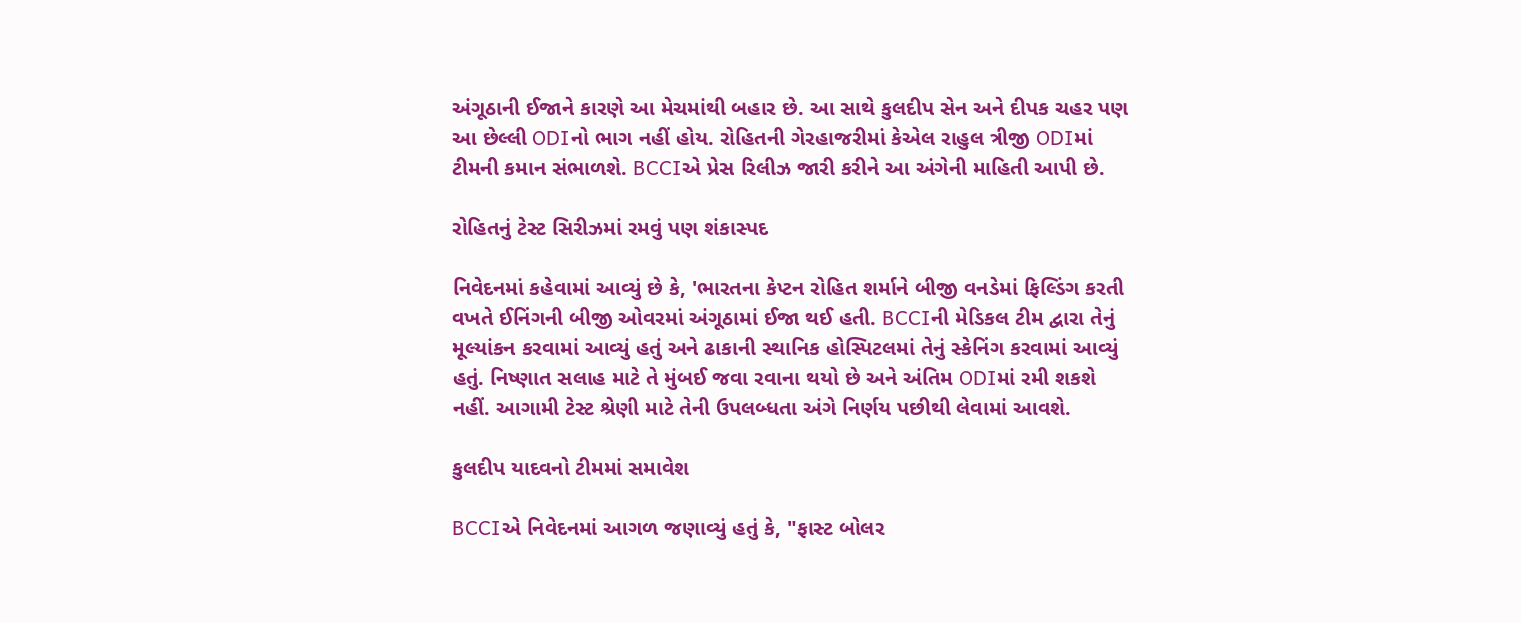અંગૂઠાની ઈજાને કારણે આ મેચમાંથી બહાર છે. આ સાથે કુલદીપ સેન અને દીપક ચહર પણ આ છેલ્લી ODIનો ભાગ નહીં હોય. રોહિતની ગેરહાજરીમાં કેએલ રાહુલ ત્રીજી ODIમાં ટીમની કમાન સંભાળશે. BCCIએ પ્રેસ રિલીઝ જારી કરીને આ અંગેની માહિતી આપી છે.

રોહિતનું ટેસ્ટ સિરીઝમાં રમવું પણ શંકાસ્પદ

નિવેદનમાં કહેવામાં આવ્યું છે કે, 'ભારતના કેપ્ટન રોહિત શર્માને બીજી વનડેમાં ફિલ્ડિંગ કરતી વખતે ઈનિંગની બીજી ઓવરમાં અંગૂઠામાં ઈજા થઈ હતી. BCCIની મેડિકલ ટીમ દ્વારા તેનું મૂલ્યાંકન કરવામાં આવ્યું હતું અને ઢાકાની સ્થાનિક હોસ્પિટલમાં તેનું સ્કેનિંગ કરવામાં આવ્યું હતું. નિષ્ણાત સલાહ માટે તે મુંબઈ જવા રવાના થયો છે અને અંતિમ ODIમાં રમી શકશે નહીં. આગામી ટેસ્ટ શ્રેણી માટે તેની ઉપલબ્ધતા અંગે નિર્ણય પછીથી લેવામાં આવશે.

કુલદીપ યાદવનો ટીમમાં સમાવેશ

BCCIએ નિવેદનમાં આગળ જણાવ્યું હતું કે, "ફાસ્ટ બોલર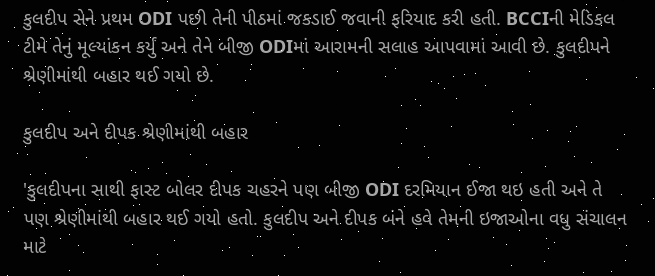કુલદીપ સેને પ્રથમ ODI પછી તેની પીઠમાં જકડાઈ જવાની ફરિયાદ કરી હતી. BCCIની મેડિકલ ટીમે તેનું મૂલ્યાંકન કર્યું અને તેને બીજી ODIમાં આરામની સલાહ આપવામાં આવી છે. કુલદીપને શ્રેણીમાંથી બહાર થઈ ગયો છે.

કુલદીપ અને દીપક શ્રેણીમાંથી બહાર

'કુલદીપના સાથી ફાસ્ટ બોલર દીપક ચહરને પણ બીજી ODI દરમિયાન ઈજા થઇ હતી અને તે પણ શ્રેણીમાંથી બહાર થઈ ગયો હતો. કુલદીપ અને દીપક બંને હવે તેમની ઇજાઓના વધુ સંચાલન માટે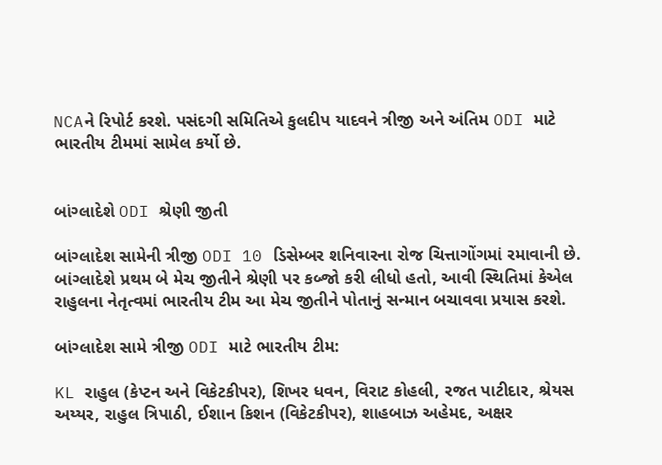NCAને રિપોર્ટ કરશે. પસંદગી સમિતિએ કુલદીપ યાદવને ત્રીજી અને અંતિમ ODI માટે ભારતીય ટીમમાં સામેલ કર્યો છે.


બાંગ્લાદેશે ODI શ્રેણી જીતી

બાંગ્લાદેશ સામેની ત્રીજી ODI 10 ડિસેમ્બર શનિવારના રોજ ચિત્તાગોંગમાં રમાવાની છે. બાંગ્લાદેશે પ્રથમ બે મેચ જીતીને શ્રેણી પર કબ્જો કરી લીધો હતો, આવી સ્થિતિમાં કેએલ રાહુલના નેતૃત્વમાં ભારતીય ટીમ આ મેચ જીતીને પોતાનું સન્માન બચાવવા પ્રયાસ કરશે.

બાંગ્લાદેશ સામે ત્રીજી ODI માટે ભારતીય ટીમ:

KL રાહુલ (કેપ્ટન અને વિકેટકીપર), શિખર ધવન, વિરાટ કોહલી, રજત પાટીદાર, શ્રેયસ અય્યર, રાહુલ ત્રિપાઠી, ઈશાન કિશન (વિકેટકીપર), શાહબાઝ અહેમદ, અક્ષર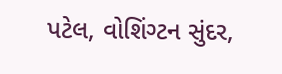પટેલ, વોશિંગ્ટન સુંદર,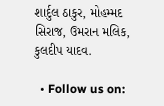શાર્દુલ ઠાકુર, મોહમ્મદ સિરાજ, ઉમરાન મલિક, કુલદીપ યાદવ.

  • Follow us on: